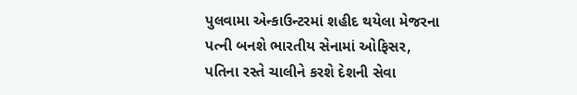પુલવામા એન્કાઉન્ટરમાં શહીદ થયેલા મેજરના પત્ની બનશે ભારતીય સેનામાં ઓફિસર, પતિના રસ્તે ચાલીને કરશે દેશની સેવા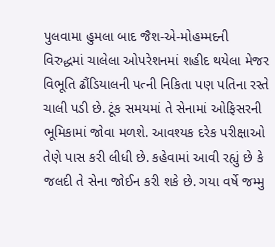પુલવામા હુમલા બાદ જૈશ-એ-મોહમ્મદની વિરુદ્ધમાં ચાલેલા ઓપરેશનમાં શહીદ થયેલા મેજર વિભૂતિ ઢૌંડિયાલની પત્ની નિકિતા પણ પતિના રસ્તે ચાલી પડી છે. ટૂંક સમયમાં તે સેનામાં ઓફિસરની ભૂમિકામાં જોવા મળશે. આવશ્યક દરેક પરીક્ષાઓ તેણે પાસ કરી લીધી છે. કહેવામાં આવી રહ્યું છે કે જલદી તે સેના જોઈન કરી શકે છે. ગયા વર્ષે જમ્મુ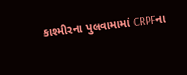કાશ્મીરના પુલવામામાં CRPFના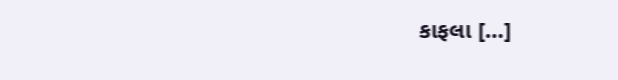કાફલા […]